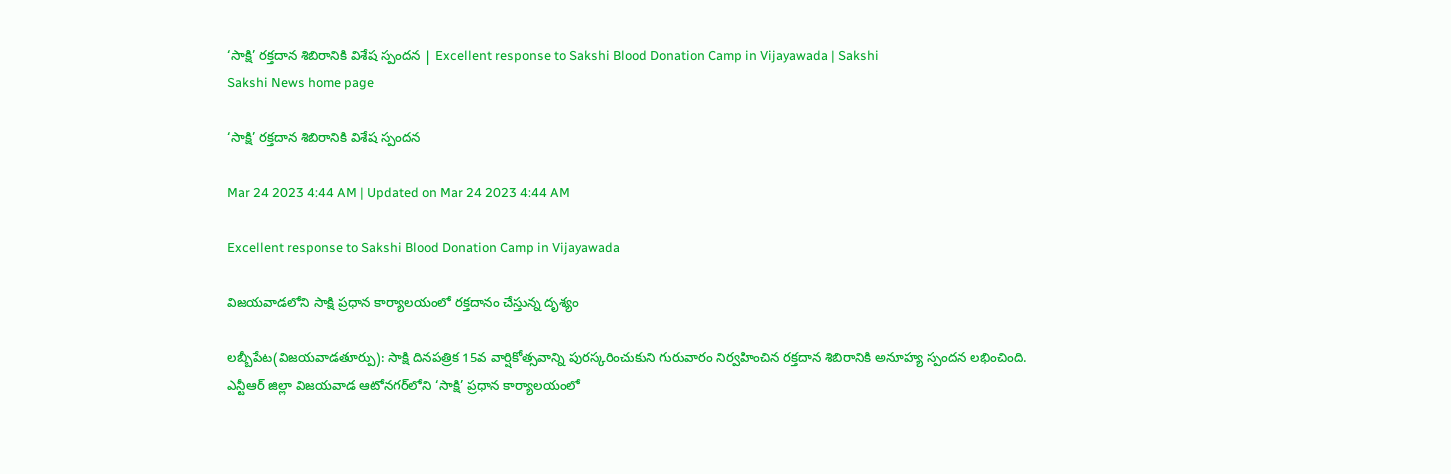‘సాక్షి’ రక్తదాన శిబిరానికి విశేష స్పందన | Excellent response to Sakshi Blood Donation Camp in Vijayawada | Sakshi
Sakshi News home page

‘సాక్షి’ రక్తదాన శిబిరానికి విశేష స్పందన

Mar 24 2023 4:44 AM | Updated on Mar 24 2023 4:44 AM

Excellent response to Sakshi Blood Donation Camp in Vijayawada

విజయవాడలోని సాక్షి ప్రధాన కార్యాలయంలో రక్తదానం చేస్తున్న దృశ్యం

లబ్బీపేట(విజయవాడతూర్పు): సాక్షి దినపత్రిక 15వ వార్షికోత్సవాన్ని పురస్కరించుకుని గురువారం నిర్వహించిన రక్తదాన శిబిరానికి అనూహ్య స్పందన లభించింది. ఎన్టీఆర్‌ జిల్లా విజయవాడ ఆటోనగర్‌లోని ‘సాక్షి’ ప్రధాన కార్యాలయంలో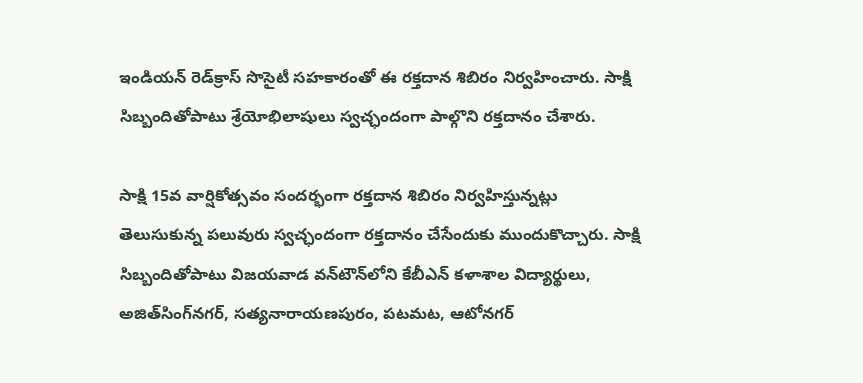ఇండియన్‌ రెడ్‌క్రాస్‌ సొసైటీ సహకారంతో ఈ రక్తదాన శిబిరం నిర్వహించారు. సాక్షి సిబ్బందితోపాటు శ్రేయోభిలాషులు స్వచ్ఛందంగా పాల్గొని రక్తదానం చేశారు.

సాక్షి 15వ వార్షికోత్సవం సందర్భంగా రక్తదాన శిబిరం నిర్వహిస్తున్నట్లు తెలుసుకున్న పలువురు స్వచ్ఛందంగా రక్తదానం చేసేందుకు ముందుకొచ్చారు. సాక్షి సిబ్బందితోపాటు విజయవాడ వన్‌టౌన్‌లోని కేబీఎన్‌ కళాశాల విద్యార్థులు, అజిత్‌సింగ్‌నగర్, సత్యనారాయణపురం, పటమట, ఆటోనగర్‌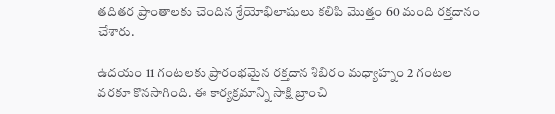తదితర ప్రాంతాలకు చెందిన శ్రేయోభిలాషులు కలిపి మొత్తం 60 మంది రక్తదానం చేశారు.

ఉదయం 11 గంటలకు ప్రారంభమైన రక్తదాన శిబిరం మధ్యాహ్నం 2 గంటల వరకూ కొనసాగింది. ఈ కార్యక్రమాన్ని సాక్షి బ్రాంచి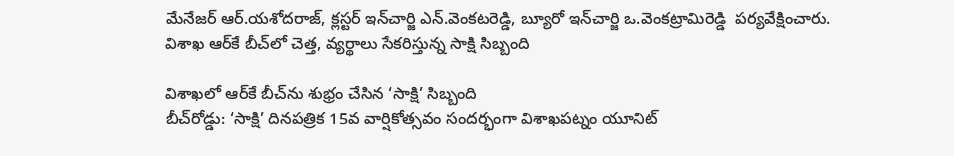మేనేజర్‌ ఆర్‌.యశోదరాజ్, క్లస్టర్‌ ఇన్‌చార్జి ఎన్‌.వెంకటరెడ్డి, బ్యూరో ఇన్‌చార్జి ఒ.వెంకట్రామిరెడ్డి  పర్యవేక్షించారు.
విశాఖ ఆర్‌కే బీచ్‌లో చెత్త, వ్యర్థాలు సేకరిస్తున్న సాక్షి సిబ్బంది

విశాఖలో ఆర్‌కే బీచ్‌ను శుభ్రం చేసిన ‘సాక్షి’ సిబ్బంది
బీచ్‌రోడ్డు: ‘సాక్షి’ దినపత్రిక 15వ వార్షికోత్సవం సందర్భంగా విశాఖపట్నం యూనిట్‌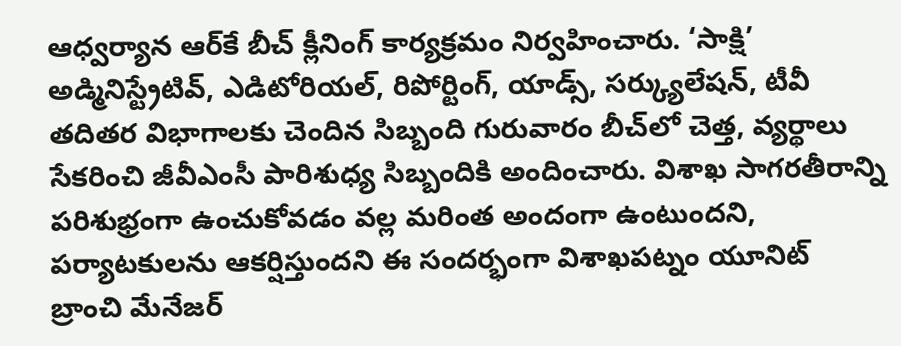ఆధ్వర్యాన ఆర్‌కే బీచ్‌ క్లీనింగ్‌ కార్యక్రమం నిర్వహించారు. ‘సాక్షి’ అడ్మినిస్ట్రేటివ్, ఎడిటోరియల్, రిపోర్టింగ్, యాడ్స్, సర్క్యులేషన్, టీవీ తదితర విభాగాలకు చెందిన సిబ్బంది గురువారం బీచ్‌లో చెత్త, వ్యర్థాలు సేకరించి జీవీఎంసీ పారిశుధ్య సిబ్బందికి అందించారు. విశాఖ సాగరతీరాన్ని పరిశుభ్రంగా ఉంచుకోవడం వల్ల మరింత అందంగా ఉంటుందని, పర్యాటకులను ఆకర్షిస్తుందని ఈ సందర్భంగా విశాఖపట్నం యూనిట్‌ బ్రాంచి మేనేజర్‌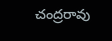చంద్రరావు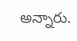అన్నారు.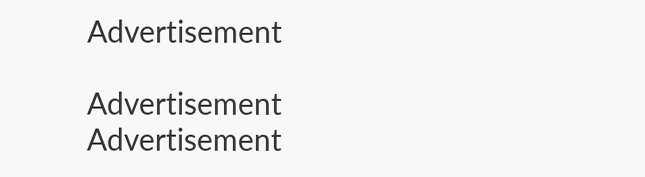Advertisement

Advertisement
Advertisement